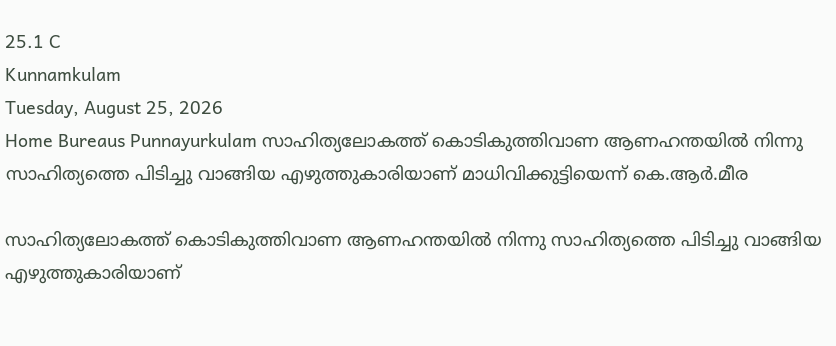25.1 C
Kunnamkulam
Tuesday, August 25, 2026
Home Bureaus Punnayurkulam സാഹിത്യലോകത്ത് കൊടികുത്തിവാണ ആണഹന്തയില്‍ നിന്നു സാഹിത്യത്തെ പിടിച്ചു വാങ്ങിയ എഴുത്തുകാരിയാണ് മാധിവിക്കുട്ടിയെന്ന് കെ.ആര്‍.മീര

സാഹിത്യലോകത്ത് കൊടികുത്തിവാണ ആണഹന്തയില്‍ നിന്നു സാഹിത്യത്തെ പിടിച്ചു വാങ്ങിയ എഴുത്തുകാരിയാണ്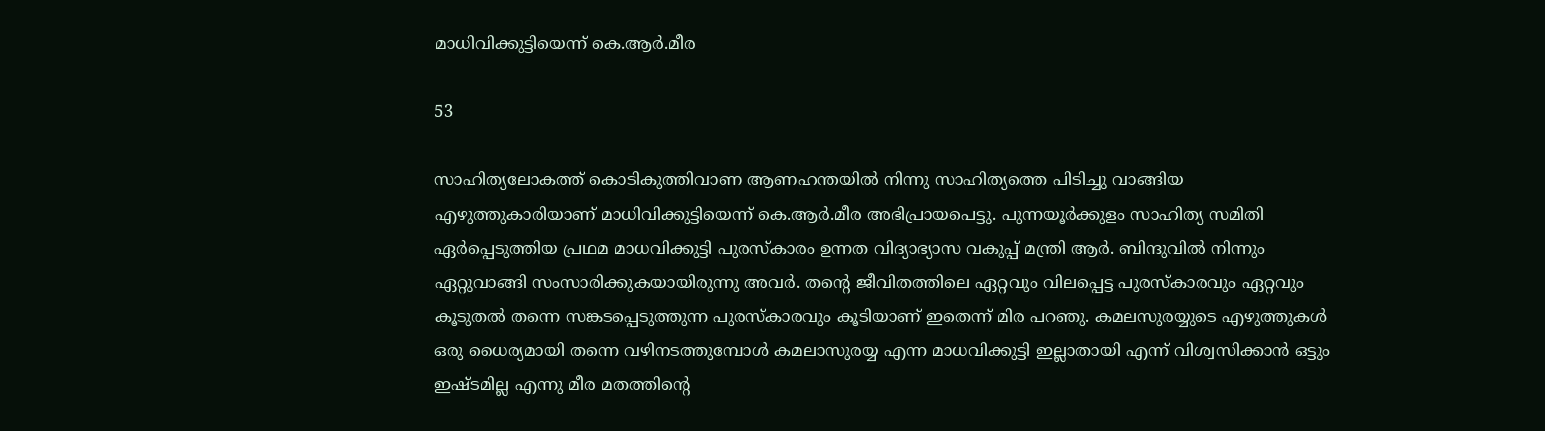മാധിവിക്കുട്ടിയെന്ന് കെ.ആര്‍.മീര

53

സാഹിത്യലോകത്ത് കൊടികുത്തിവാണ ആണഹന്തയില്‍ നിന്നു സാഹിത്യത്തെ പിടിച്ചു വാങ്ങിയ എഴുത്തുകാരിയാണ് മാധിവിക്കുട്ടിയെന്ന് കെ.ആര്‍.മീര അഭിപ്രായപെട്ടു. പുന്നയൂര്‍ക്കുളം സാഹിത്യ സമിതി ഏര്‍പ്പെടുത്തിയ പ്രഥമ മാധവിക്കുട്ടി പുരസ്‌കാരം ഉന്നത വിദ്യാഭ്യാസ വകുപ്പ് മന്ത്രി ആര്‍. ബിന്ദുവില്‍ നിന്നും ഏറ്റുവാങ്ങി സംസാരിക്കുകയായിരുന്നു അവര്‍. തന്റെ ജീവിതത്തിലെ ഏറ്റവും വിലപ്പെട്ട പുരസ്‌കാരവും ഏറ്റവും കൂടുതല്‍ തന്നെ സങ്കടപ്പെടുത്തുന്ന പുരസ്‌കാരവും കൂടിയാണ് ഇതെന്ന് മിര പറഞു. കമലസുരയ്യുടെ എഴുത്തുകള്‍ ഒരു ധൈര്യമായി തന്നെ വഴിനടത്തുമ്പോള്‍ കമലാസുരയ്യ എന്ന മാധവിക്കുട്ടി ഇല്ലാതായി എന്ന് വിശ്വസിക്കാന്‍ ഒട്ടും ഇഷ്ടമില്ല എന്നു മീര മതത്തിന്റെ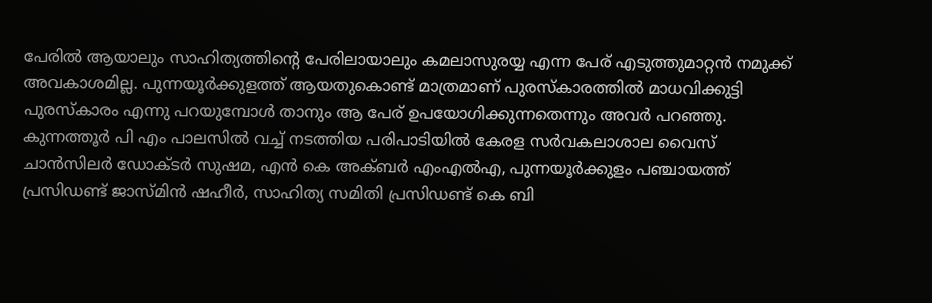പേരില്‍ ആയാലും സാഹിത്യത്തിന്റെ പേരിലായാലും കമലാസുരയ്യ എന്ന പേര് എടുത്തുമാറ്റന്‍ നമുക്ക് അവകാശമില്ല. പുന്നയൂര്‍ക്കുളത്ത് ആയതുകൊണ്ട് മാത്രമാണ് പുരസ്‌കാരത്തില്‍ മാധവിക്കുട്ടി പുരസ്‌കാരം എന്നു പറയുമ്പോള്‍ താനും ആ പേര് ഉപയോഗിക്കുന്നതെന്നും അവര്‍ പറഞ്ഞു. കുന്നത്തൂര്‍ പി എം പാലസില്‍ വച്ച് നടത്തിയ പരിപാടിയില്‍ കേരള സര്‍വകലാശാല വൈസ് ചാന്‍സിലര്‍ ഡോക്ടര്‍ സുഷമ, എന്‍ കെ അക്ബര്‍ എംഎല്‍എ, പുന്നയൂര്‍ക്കുളം പഞ്ചായത്ത് പ്രസിഡണ്ട് ജാസ്മിന്‍ ഷഹീര്‍, സാഹിത്യ സമിതി പ്രസിഡണ്ട് കെ ബി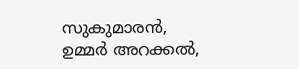സുകുമാരന്‍, ഉമ്മര്‍ അറക്കല്‍,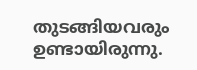തുടങ്ങിയവരും ഉണ്ടായിരുന്നു.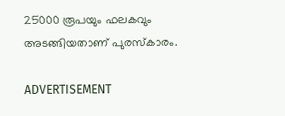25000 രൂപയും ഫലകവും അടങ്ങിയതാണ് പുരസ്‌കാരം.

ADVERTISEMENT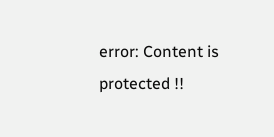error: Content is protected !!